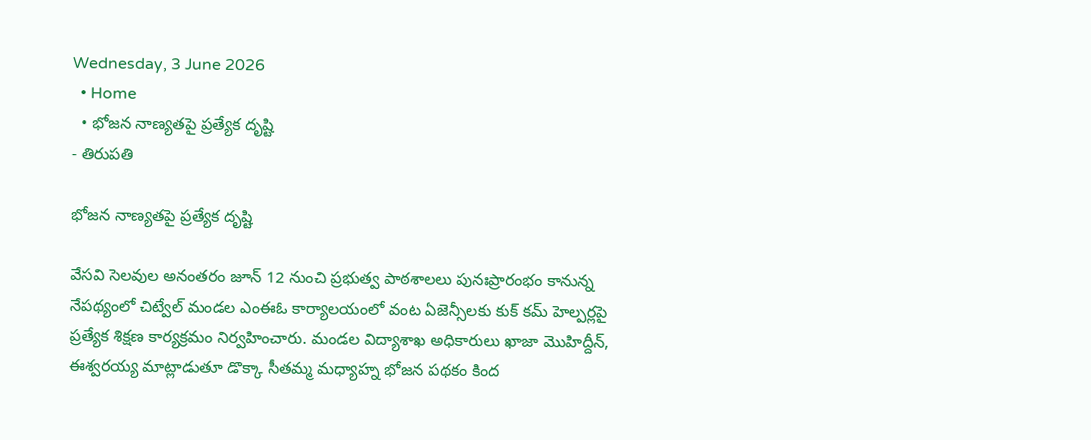Wednesday, 3 June 2026
  • Home
  • భోజన నాణ్యతపై ప్రత్యేక దృష్టి
- తిరుపతి

భోజన నాణ్యతపై ప్రత్యేక దృష్టి

వేసవి సెలవుల అనంతరం జూన్ 12 నుంచి ప్రభుత్వ పాఠశాలలు పునఃప్రారంభం కానున్న నేపథ్యంలో చిట్వేల్ మండల ఎంఈఓ కార్యాలయంలో వంట ఏజెన్సీలకు కుక్ కమ్ హెల్పర్లపై ప్రత్యేక శిక్షణ కార్యక్రమం నిర్వహించారు. మండల విద్యాశాఖ అధికారులు ఖాజా మొహిద్దీన్, ఈశ్వరయ్య మాట్లాడుతూ డొక్కా సీతమ్మ మధ్యాహ్న భోజన పథకం కింద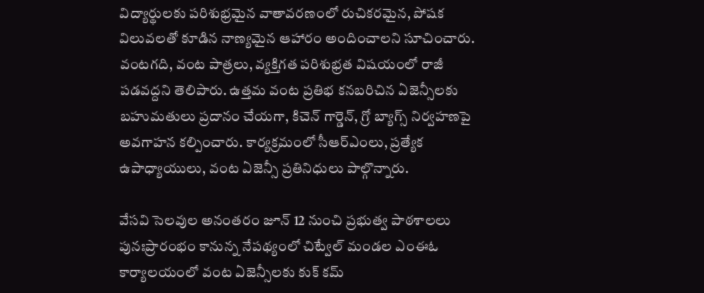విద్యార్థులకు పరిశుభ్రమైన వాతావరణంలో రుచికరమైన, పోషక విలువలతో కూడిన నాణ్యమైన ఆహారం అందించాలని సూచించారు. వంటగది, వంట పాత్రలు, వ్యక్తిగత పరిశుభ్రత విషయంలో రాజీ పడవద్దని తెలిపారు. ఉత్తమ వంట ప్రతిభ కనబరిచిన ఏజెన్సీలకు బహుమతులు ప్రదానం చేయగా, కిచెన్ గార్డెన్, గ్రో బ్యాగ్స్ నిర్వహణపై అవగాహన కల్పించారు. కార్యక్రమంలో సీఆర్‌ఎంలు, ప్రత్యేక ఉపాధ్యాయులు, వంట ఏజెన్సీ ప్రతినిధులు పాల్గొన్నారు.

వేసవి సెలవుల అనంతరం జూన్ 12 నుంచి ప్రభుత్వ పాఠశాలలు పునఃప్రారంభం కానున్న నేపథ్యంలో చిట్వేల్ మండల ఎంఈఓ కార్యాలయంలో వంట ఏజెన్సీలకు కుక్ కమ్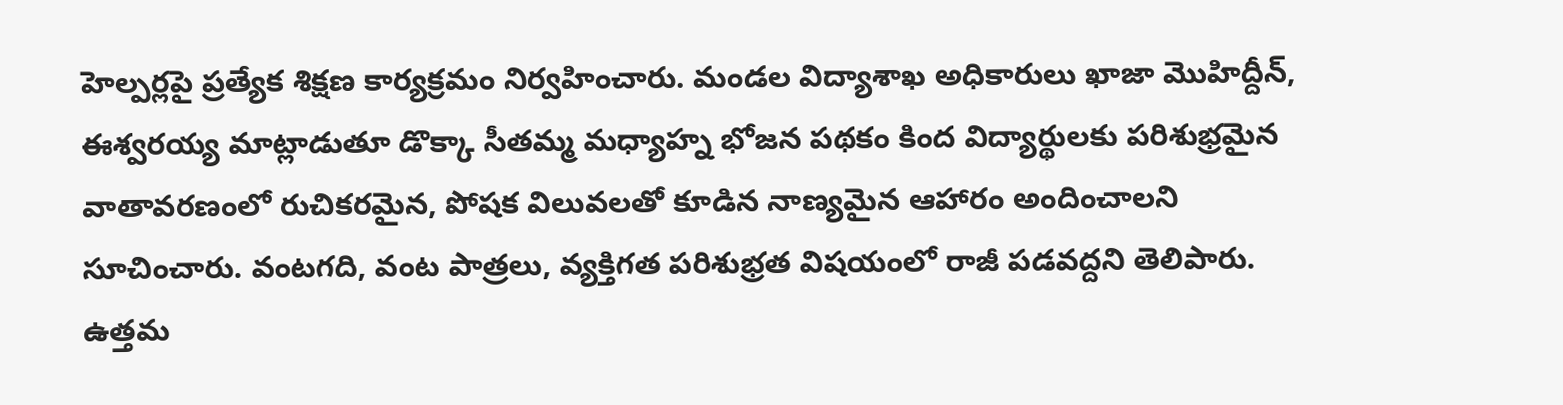హెల్పర్లపై ప్రత్యేక శిక్షణ కార్యక్రమం నిర్వహించారు. మండల విద్యాశాఖ అధికారులు ఖాజా మొహిద్దీన్, ఈశ్వరయ్య మాట్లాడుతూ డొక్కా సీతమ్మ మధ్యాహ్న భోజన పథకం కింద విద్యార్థులకు పరిశుభ్రమైన వాతావరణంలో రుచికరమైన, పోషక విలువలతో కూడిన నాణ్యమైన ఆహారం అందించాలని సూచించారు. వంటగది, వంట పాత్రలు, వ్యక్తిగత పరిశుభ్రత విషయంలో రాజీ పడవద్దని తెలిపారు. ఉత్తమ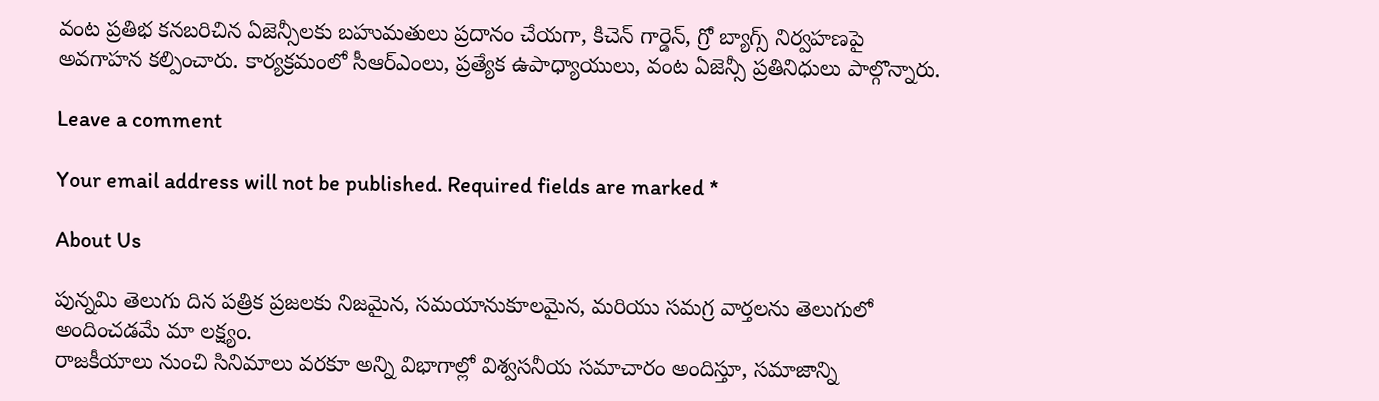వంట ప్రతిభ కనబరిచిన ఏజెన్సీలకు బహుమతులు ప్రదానం చేయగా, కిచెన్ గార్డెన్, గ్రో బ్యాగ్స్ నిర్వహణపై అవగాహన కల్పించారు. కార్యక్రమంలో సీఆర్‌ఎంలు, ప్రత్యేక ఉపాధ్యాయులు, వంట ఏజెన్సీ ప్రతినిధులు పాల్గొన్నారు.

Leave a comment

Your email address will not be published. Required fields are marked *

About Us

పున్నమి తెలుగు దిన పత్రిక ప్రజలకు నిజమైన, సమయానుకూలమైన, మరియు సమగ్ర వార్తలను తెలుగులో అందించడమే మా లక్ష్యం.
రాజకీయాలు నుంచి సినిమాలు వరకూ అన్ని విభాగాల్లో విశ్వసనీయ సమాచారం అందిస్తూ, సమాజాన్ని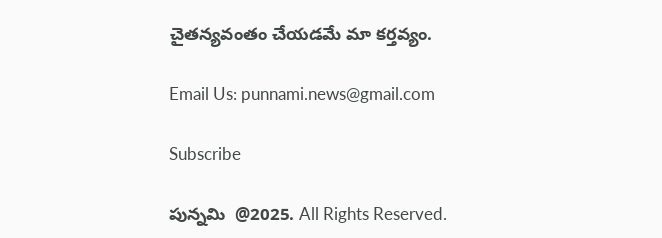చైతన్యవంతం చేయడమే మా కర్తవ్యం.

Email Us: punnami.news@gmail.com

Subscribe

పున్నమి  @2025. All Rights Reserved.